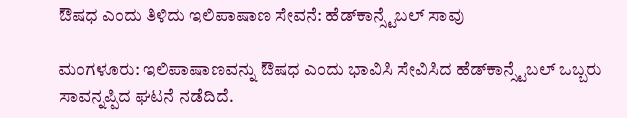ಔಷಧ ಎಂದು ತಿಳಿದು ಇಲಿಪಾಷಾಣ ಸೇವನೆ: ಹೆಡ್‌ಕಾನ್ಸ್ಟೆಬಲ್ ‌ಸಾವು

ಮಂಗಳೂರು: ಇಲಿಪಾಷಾಣವನ್ನು ಔಷಧ ಎಂದು ಭಾವಿಸಿ ಸೇವಿಸಿದ ಹೆಡ್‌ಕಾನ್ಸ್ಟೆಬಲ್ ಒಬ್ಬರು ಸಾವನ್ನಪ್ಪಿದ ಘಟನೆ ನಡೆದಿದೆ.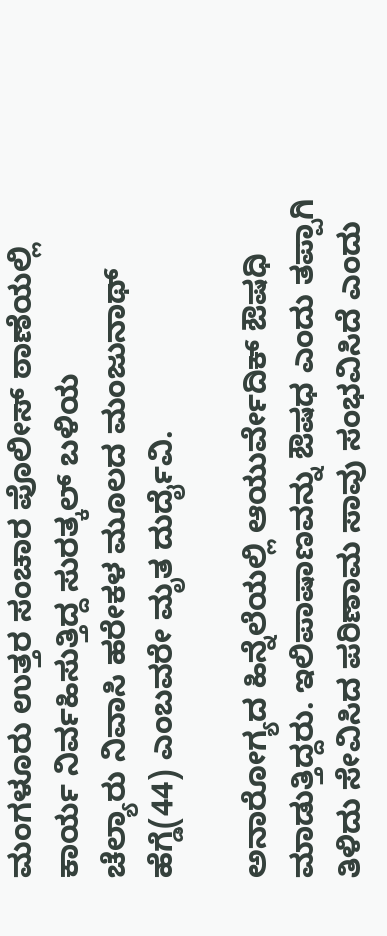ಮಂಗಳೂರು ಉತ್ತರ ಸಂಚಾರ ಪೊಲೀಸ್ ಠಾಣೆಯಲ್ಲಿ ಕಾರ್ಯ ನಿರ್ವಹಿಸುತ್ತಿದ್ದ ಸುರತ್ಕಲ್ ಬಳಿಯ ಚೆಲ್ಯಾರು ‌ನಿವಾಸಿ ಹರೇಕಳ ಮೂಲದ ಮಂಜುನಾಥ್ ಹೆಗ್ಡೆ(44) ಎಂಬವರೇ ‌ಮೃತ ದುರ್ದೈವಿ.

ಅನಾರೋಗ್ಯದ ಹಿನ್ನೆಲೆಯಲ್ಲಿ ಆಯುರ್ವೇದಿಕ್ ಔಷಧಿ ಮಾಡುತ್ತಿದ್ದರು. ಇಲಿಪಾಷಾಣವನ್ನು ಔಷಧ ಎಂದು ತಪ್ಪಾಗಿ ತಿಳಿದು ಸೇವಿಸಿದ ಪರಿಣಾಮ ಸಾವು ಸಂಭವಿಸಿದೆ ಎಂದು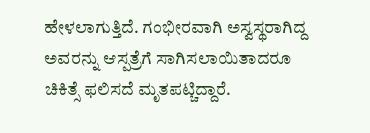ಹೇಳಲಾಗುತ್ತಿದೆ. ಗಂಭೀರವಾಗಿ ಅಸ್ವಸ್ಥರಾಗಿದ್ದ ಅವರನ್ನು ಆಸ್ಪತ್ರೆಗೆ ಸಾಗಿಸಲಾಯಿತಾದರೂ ಚಿಕಿತ್ಸೆ ಫಲಿಸದೆ ಮೃತಪಟ್ಚಿದ್ದಾರೆ.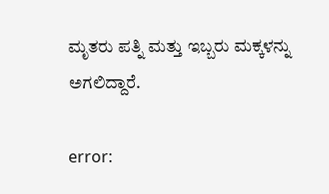ಮೃತರು ಪತ್ನಿ ಮತ್ತು ಇಬ್ಬರು ಮಕ್ಕಳನ್ನು ಅಗಲಿದ್ದಾರೆ.

error: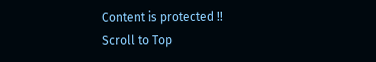Content is protected !!
Scroll to Top